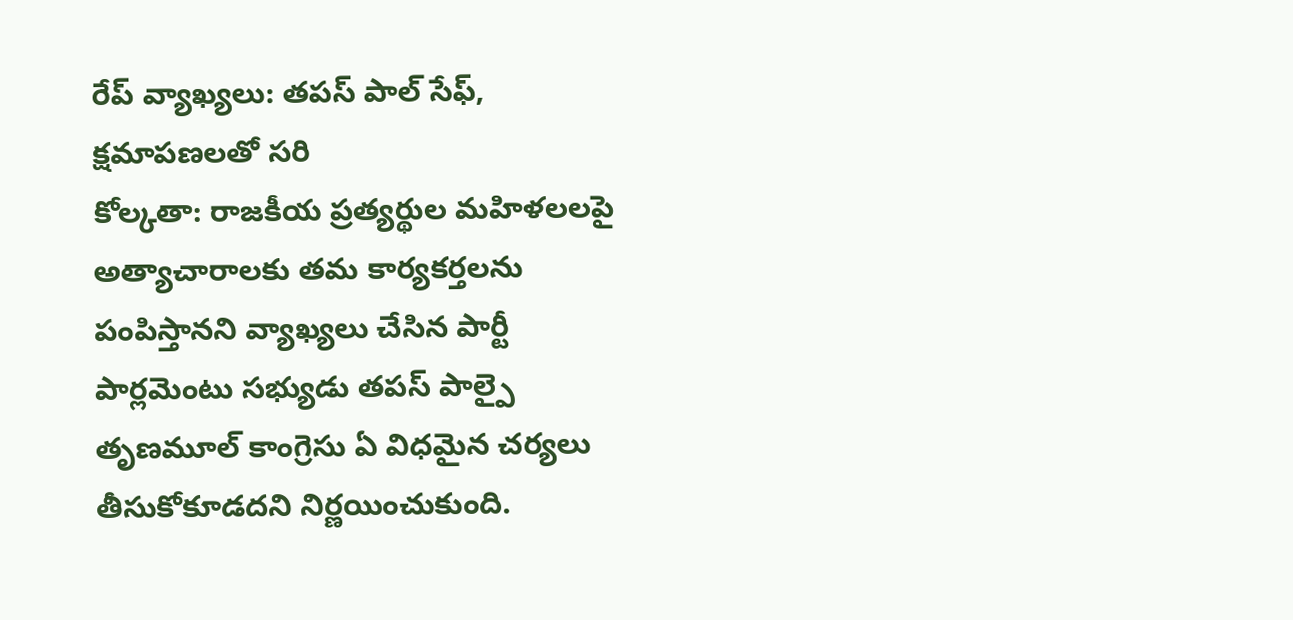రేప్ వ్యాఖ్యలు: తపస్ పాల్ సేఫ్, క్షమాపణలతో సరి
కోల్కతా: రాజకీయ ప్రత్యర్థుల మహిళలలపై అత్యాచారాలకు తమ కార్యకర్తలను పంపిస్తానని వ్యాఖ్యలు చేసిన పార్టీ పార్లమెంటు సభ్యుడు తపస్ పాల్పై తృణమూల్ కాంగ్రెసు ఏ విధమైన చర్యలు తీసుకోకూడదని నిర్ణయించుకుంది.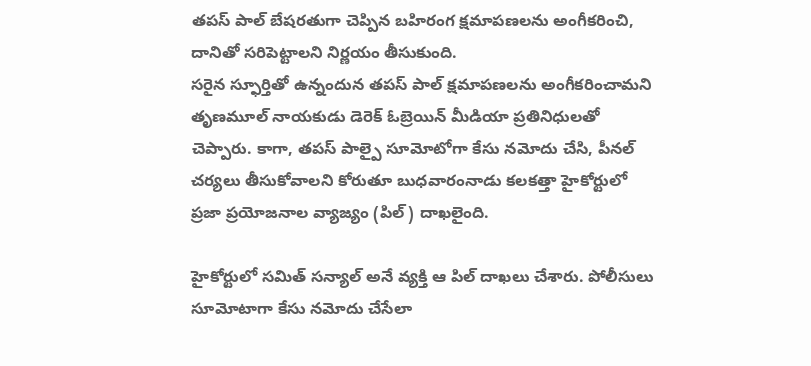తపస్ పాల్ బేషరతుగా చెప్పిన బహిరంగ క్షమాపణలను అంగీకరించి, దానితో సరిపెట్టాలని నిర్ణయం తీసుకుంది.
సరైన స్ఫూర్తితో ఉన్నందున తపస్ పాల్ క్షమాపణలను అంగీకరించామని తృణమూల్ నాయకుడు డెరెక్ ఓబ్రెయిన్ మీడియా ప్రతినిధులతో చెప్పారు. కాగా, తపస్ పాల్పై సూమోటోగా కేసు నమోదు చేసి, పీనల్ చర్యలు తీసుకోవాలని కోరుతూ బుధవారంనాడు కలకత్తా హైకోర్టులో ప్రజా ప్రయోజనాల వ్యాజ్యం (పిల్) దాఖలైంది.

హైకోర్టులో సమిత్ సన్యాల్ అనే వ్యక్తి ఆ పిల్ దాఖలు చేశారు. పోలీసులు సూమోటాగా కేసు నమోదు చేసేలా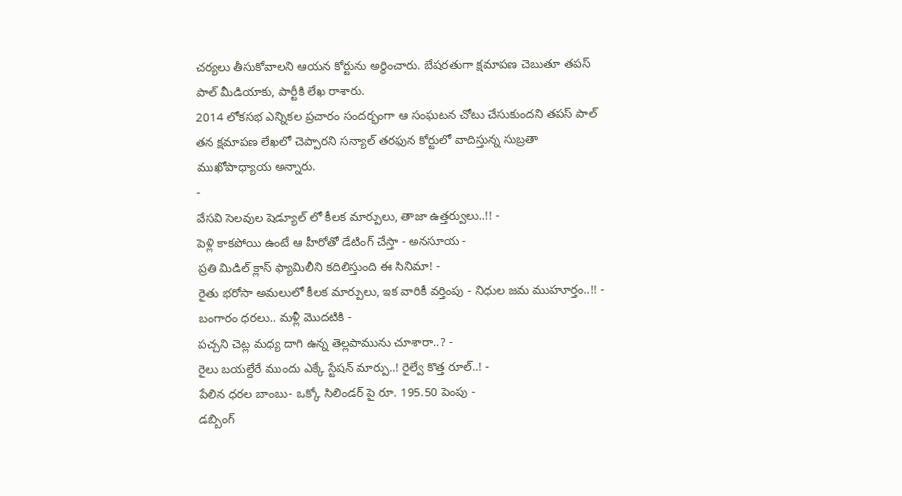చర్యలు తీసుకోవాలని ఆయన కోర్టును అర్థించారు. బేషరతుగా క్షమాపణ చెబుతూ తపస్ పాల్ మీడియాకు, పార్టీకి లేఖ రాశారు.
2014 లోకసభ ఎన్నికల ప్రచారం సందర్భంగా ఆ సంఘటన చోటు చేసుకుందని తపస్ పాల్ తన క్షమాపణ లేఖలో చెప్పారని సన్యాల్ తరఫున కోర్టులో వాదిస్తున్న సుబ్రతా ముఖోపాధ్యాయ అన్నారు.
-
వేసవి సెలవుల షెడ్యూల్ లో కీలక మార్పులు, తాజా ఉత్తర్వులు..!! -
పెళ్లి కాకపోయి ఉంటే ఆ హీరోతో డేటింగ్ చేస్తా - అనసూయ -
ప్రతి మిడిల్ క్లాస్ ఫ్యామిలీని కదిలిస్తుంది ఈ సినిమా! -
రైతు భరోసా అమలులో కీలక మార్పులు, ఇక వారికీ వర్తింపు - నిధుల జమ ముహూర్తం..!! -
బంగారం ధరలు.. మళ్లీ మొదటికి -
పచ్చని చెట్ల మధ్య దాగి ఉన్న తెల్లపామును చూశారా..? -
రైలు బయల్దేరే ముందు ఎక్కే స్టేషన్ మార్పు..! రైల్వే కొత్త రూల్..! -
పేలిన ధరల బాంబు- ఒక్కో సిలిండర్ పై రూ. 195.50 పెంపు -
డబ్బింగ్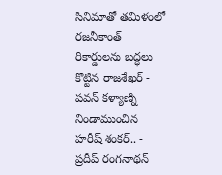సినిమాతో తమిళంలో రజనీకాంత్ రికార్డులను బద్ధలు కొట్టిన రాజశేఖర్ -
పవన్ కళ్యాణ్ని నిండాముంచిన హరీష్ శంకర్.. -
ప్రదీప్ రంగనాథన్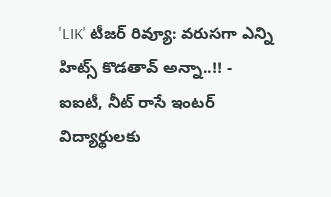'LIK' టీజర్ రివ్యూ: వరుసగా ఎన్ని హిట్స్ కొడతావ్ అన్నా..!! -
ఐఐటీ, నీట్ రాసే ఇంటర్ విద్యార్థులకు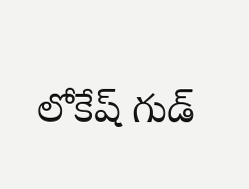లోకేష్ గుడ్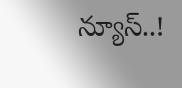న్యూస్..!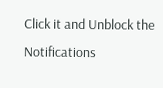Click it and Unblock the Notifications